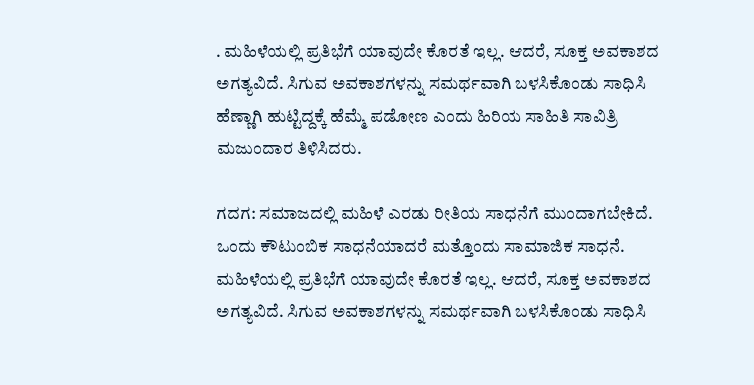. ಮಹಿಳೆಯಲ್ಲಿ ಪ್ರತಿಭೆಗೆ ಯಾವುದೇ ಕೊರತೆ ಇಲ್ಲ. ಆದರೆ, ಸೂಕ್ತ ಅವಕಾಶದ ಅಗತ್ಯವಿದೆ. ಸಿಗುವ ಅವಕಾಶಗಳನ್ನು ಸಮರ್ಥವಾಗಿ ಬಳಸಿಕೊಂಡು ಸಾಧಿಸಿ ಹೆಣ್ಣಾಗಿ ಹುಟ್ಟಿದ್ದಕ್ಕೆ ಹೆಮ್ಮೆ ಪಡೋಣ ಎಂದು ಹಿರಿಯ ಸಾಹಿತಿ ಸಾವಿತ್ರಿ ಮಜುಂದಾರ ತಿಳಿಸಿದರು.

ಗದಗ: ಸಮಾಜದಲ್ಲಿ ಮಹಿಳೆ ಎರಡು ರೀತಿಯ ಸಾಧನೆಗೆ ಮುಂದಾಗಬೇಕಿದೆ. ಒಂದು ಕೌಟುಂಬಿಕ ಸಾಧನೆಯಾದರೆ ಮತ್ತೊಂದು ಸಾಮಾಜಿಕ ಸಾಧನೆ. ಮಹಿಳೆಯಲ್ಲಿ ಪ್ರತಿಭೆಗೆ ಯಾವುದೇ ಕೊರತೆ ಇಲ್ಲ. ಆದರೆ, ಸೂಕ್ತ ಅವಕಾಶದ ಅಗತ್ಯವಿದೆ. ಸಿಗುವ ಅವಕಾಶಗಳನ್ನು ಸಮರ್ಥವಾಗಿ ಬಳಸಿಕೊಂಡು ಸಾಧಿಸಿ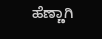ಹೆಣ್ಣಾಗಿ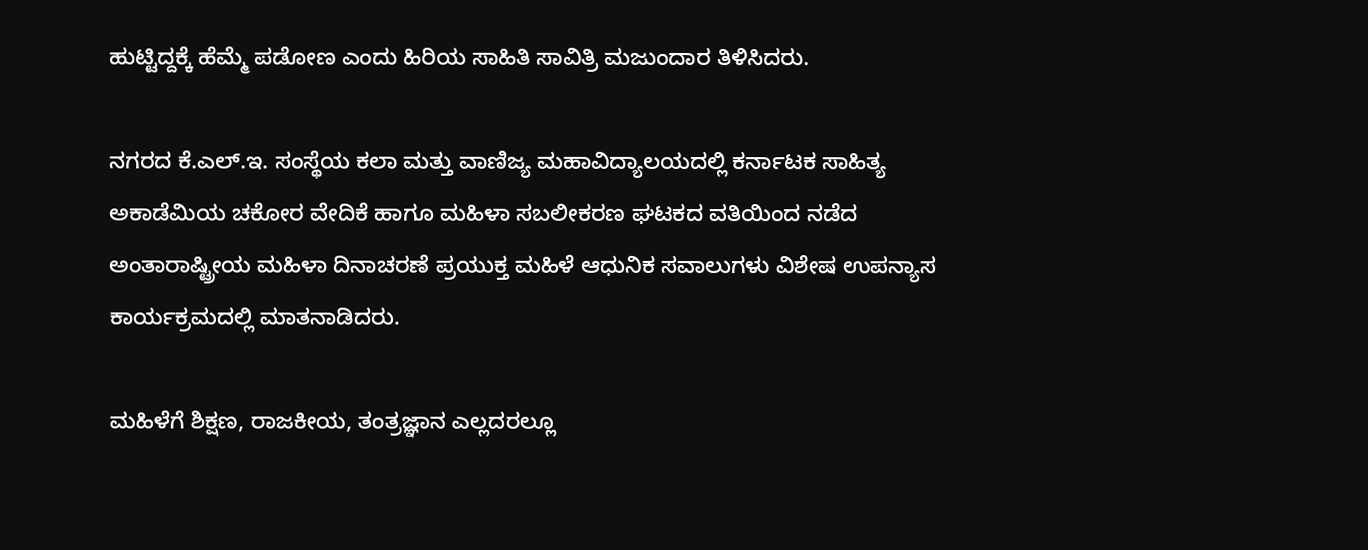ಹುಟ್ಟಿದ್ದಕ್ಕೆ ಹೆಮ್ಮೆ ಪಡೋಣ ಎಂದು ಹಿರಿಯ ಸಾಹಿತಿ ಸಾವಿತ್ರಿ ಮಜುಂದಾರ ತಿಳಿಸಿದರು.

ನಗರದ ಕೆ.ಎಲ್.ಇ. ಸಂಸ್ಥೆಯ ಕಲಾ ಮತ್ತು ವಾಣಿಜ್ಯ ಮಹಾವಿದ್ಯಾಲಯದಲ್ಲಿ ಕರ್ನಾಟಕ ಸಾಹಿತ್ಯ ಅಕಾಡೆಮಿಯ ಚಕೋರ ವೇದಿಕೆ ಹಾಗೂ ಮಹಿಳಾ ಸಬಲೀಕರಣ ಘಟಕದ ವತಿಯಿಂದ ನಡೆದ ಅಂತಾರಾಷ್ಟ್ರೀಯ ಮಹಿಳಾ ದಿನಾಚರಣೆ ಪ್ರಯುಕ್ತ ಮಹಿಳೆ ಆಧುನಿಕ ಸವಾಲುಗಳು ವಿಶೇಷ ಉಪನ್ಯಾಸ ಕಾರ್ಯಕ್ರಮದಲ್ಲಿ ಮಾತನಾಡಿದರು.

ಮಹಿಳೆಗೆ ಶಿಕ್ಷಣ, ರಾಜಕೀಯ, ತಂತ್ರಜ್ಞಾನ ಎಲ್ಲದರಲ್ಲೂ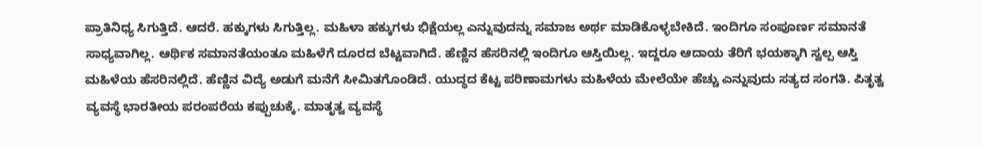ಪ್ರಾತಿನಿಧ್ಯ ಸಿಗುತ್ತಿದೆ. ಆದರೆ. ಹಕ್ಕುಗಳು ಸಿಗುತ್ತಿಲ್ಲ. ಮಹಿಳಾ ಹಕ್ಕುಗಳು ಭಿಕ್ಷೆಯಲ್ಲ ಎನ್ನುವುದನ್ನು ಸಮಾಜ ಅರ್ಥ ಮಾಡಿಕೊಳ್ಳಬೇಕಿದೆ. ಇಂದಿಗೂ ಸಂಪೂರ್ಣ ಸಮಾನತೆ ಸಾಧ್ಯವಾಗಿಲ್ಲ. ಆರ್ಥಿಕ ಸಮಾನತೆಯಂತೂ ಮಹಿಳೆಗೆ ದೂರದ ಬೆಟ್ಟವಾಗಿದೆ. ಹೆಣ್ಣಿನ ಹೆಸರಿನಲ್ಲಿ ಇಂದಿಗೂ ಆಸ್ತಿಯಿಲ್ಲ. ಇದ್ದರೂ ಆದಾಯ ತೆರಿಗೆ ಭಯಕ್ಕಾಗಿ ಸ್ವಲ್ಪ ಆಸ್ತಿ ಮಹಿಳೆಯ ಹೆಸರಿನಲ್ಲಿದೆ. ಹೆಣ್ಣಿನ ವಿದ್ಯೆ ಅಡುಗೆ ಮನೆಗೆ ಸೀಮಿತಗೊಂಡಿದೆ. ಯುದ್ಧದ ಕೆಟ್ಟ ಪರಿಣಾಮಗಳು ಮಹಿಳೆಯ ಮೇಲೆಯೇ ಹೆಚ್ಚು ಎನ್ನುವುದು ಸತ್ಯದ ಸಂಗತಿ. ಪಿತೃತ್ವ ವ್ಯವಸ್ಥೆ ಭಾರತೀಯ ಪರಂಪರೆಯ ಕಪ್ಪುಚುಕ್ಕೆ. ಮಾತೃತ್ವ ವ್ಯವಸ್ಥೆ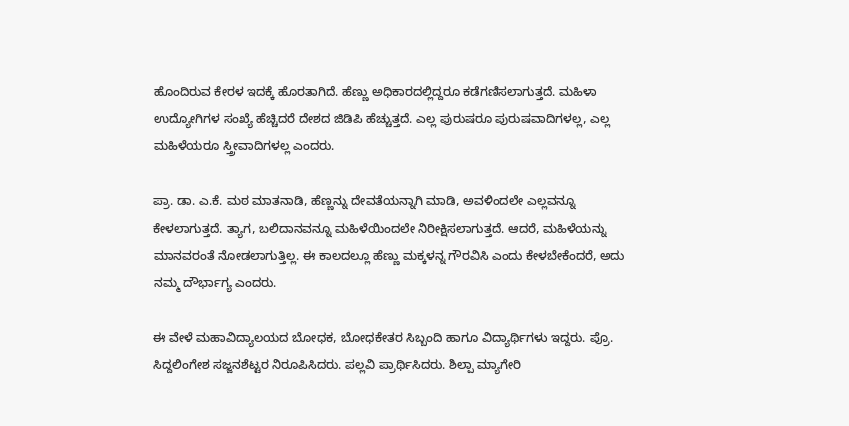ಹೊಂದಿರುವ ಕೇರಳ ಇದಕ್ಕೆ ಹೊರತಾಗಿದೆ. ಹೆಣ್ಣು ಅಧಿಕಾರದಲ್ಲಿದ್ದರೂ ಕಡೆಗಣಿಸಲಾಗುತ್ತದೆ. ಮಹಿಳಾ ಉದ್ಯೋಗಿಗಳ ಸಂಖ್ಯೆ ಹೆಚ್ಚಿದರೆ ದೇಶದ ಜಿಡಿಪಿ ಹೆಚ್ಚುತ್ತದೆ. ಎಲ್ಲ ಪುರುಷರೂ ಪುರುಷವಾದಿಗಳಲ್ಲ, ಎಲ್ಲ ಮಹಿಳೆಯರೂ ಸ್ತ್ರೀವಾದಿಗಳಲ್ಲ ಎಂದರು.

ಪ್ರಾ. ಡಾ. ಎ.ಕೆ. ಮಠ ಮಾತನಾಡಿ, ಹೆಣ್ಣನ್ನು ದೇವತೆಯನ್ನಾಗಿ ಮಾಡಿ, ಅವಳಿಂದಲೇ ಎಲ್ಲವನ್ನೂ ಕೇಳಲಾಗುತ್ತದೆ. ತ್ಯಾಗ, ಬಲಿದಾನವನ್ನೂ ಮಹಿಳೆಯಿಂದಲೇ ನಿರೀಕ್ಷಿಸಲಾಗುತ್ತದೆ. ಆದರೆ, ಮಹಿಳೆಯನ್ನು ಮಾನವರಂತೆ ನೋಡಲಾಗುತ್ತಿಲ್ಲ. ಈ ಕಾಲದಲ್ಲೂ ಹೆಣ್ಣು ಮಕ್ಕಳನ್ನ ಗೌರವಿಸಿ ಎಂದು ಕೇಳಬೇಕೆಂದರೆ, ಅದು ನಮ್ಮ ದೌರ್ಭಾಗ್ಯ ಎಂದರು.

ಈ ವೇಳೆ ಮಹಾವಿದ್ಯಾಲಯದ ಬೋಧಕ, ಬೋಧಕೇತರ ಸಿಬ್ಬಂದಿ ಹಾಗೂ ವಿದ್ಯಾರ್ಥಿಗಳು ಇದ್ದರು. ಪ್ರೊ. ಸಿದ್ದಲಿಂಗೇಶ ಸಜ್ಜನಶೆಟ್ಟರ ನಿರೂಪಿಸಿದರು. ಪಲ್ಲವಿ ಪ್ರಾರ್ಥಿಸಿದರು. ಶಿಲ್ಪಾ ಮ್ಯಾಗೇರಿ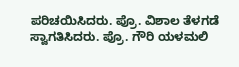ಪರಿಚಯಿಸಿದರು. ಪ್ರೊ. ವಿಶಾಲ ತೆಳಗಡೆ ಸ್ವಾಗತಿಸಿದರು. ಪ್ರೊ. ಗೌರಿ ಯಳಮಲಿ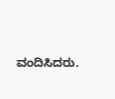ವಂದಿಸಿದರು.